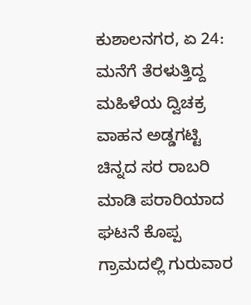ಕುಶಾಲನಗರ, ಏ 24: ಮನೆಗೆ ತೆರಳುತ್ತಿದ್ದ ಮಹಿಳೆಯ ದ್ವಿಚಕ್ರ ವಾಹನ ಅಡ್ಡಗಟ್ಟಿ ಚಿನ್ನದ ಸರ ರಾಬರಿ ಮಾಡಿ ಪರಾರಿಯಾದ ಘಟನೆ ಕೊಪ್ಪ ಗ್ರಾಮದಲ್ಲಿ ಗುರುವಾರ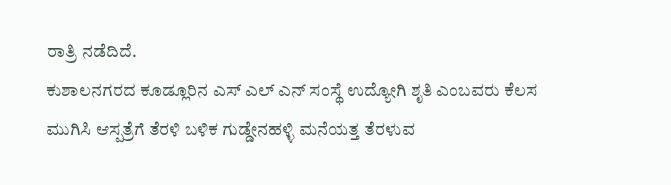ರಾತ್ರಿ ನಡೆದಿದೆ.
ಕುಶಾಲನಗರದ ಕೂಡ್ಲೂರಿನ ಎಸ್ ಎಲ್ ಎನ್ ಸಂಸ್ಥೆ ಉದ್ಯೋಗಿ ಶೃತಿ ಎಂಬವರು ಕೆಲಸ ಮುಗಿಸಿ ಆಸ್ಪತ್ರೆಗೆ ತೆರಳಿ ಬಳಿಕ ಗುಡ್ಡೇನಹಳ್ಳಿ ಮನೆಯತ್ತ ತೆರಳುವ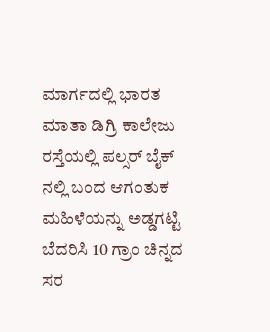ಮಾರ್ಗದಲ್ಲಿ ಭಾರತ ಮಾತಾ ಡಿಗ್ರಿ ಕಾಲೇಜು ರಸ್ತೆಯಲ್ಲಿ ಪಲ್ಸರ್ ಬೈಕ್ ನಲ್ಲಿ ಬಂದ ಆಗಂತುಕ ಮಹಿಳೆಯನ್ನು ಅಡ್ಡಗಟ್ಟಿ ಬೆದರಿಸಿ 10 ಗ್ರಾಂ ಚಿನ್ನದ ಸರ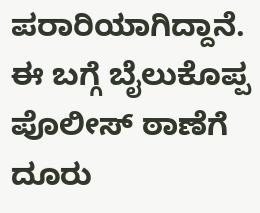ಪರಾರಿಯಾಗಿದ್ದಾನೆ. ಈ ಬಗ್ಗೆ ಬೈಲುಕೊಪ್ಪ ಪೊಲೀಸ್ ಠಾಣೆಗೆ ದೂರು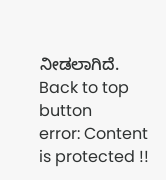ನೀಡಲಾಗಿದೆ.
Back to top button
error: Content is protected !!